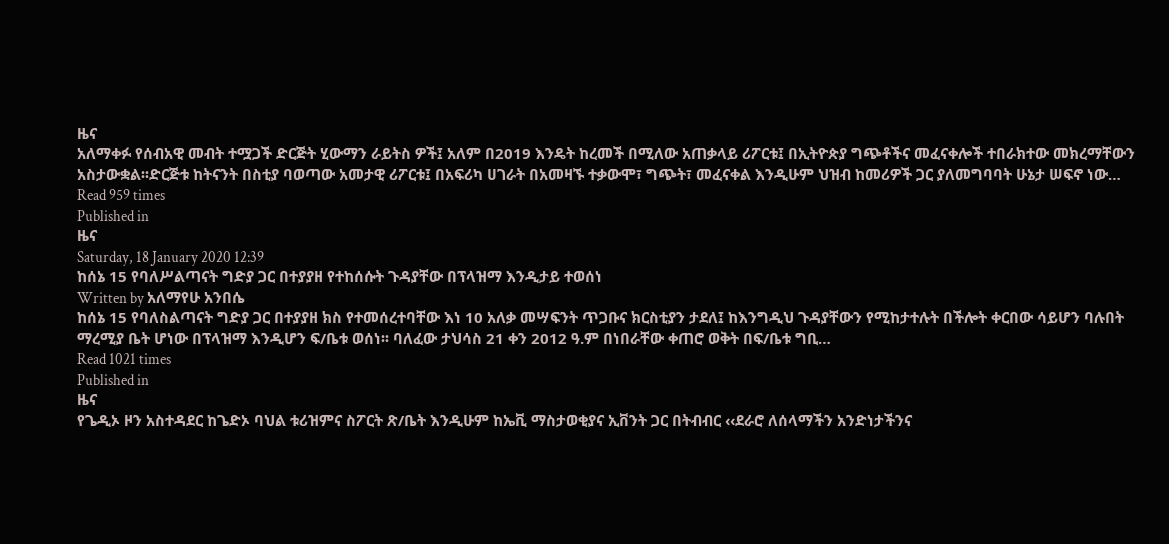ዜና
አለማቀፉ የሰብአዊ መብት ተሟጋች ድርጅት ሂውማን ራይትስ ዎች፤ አለም በ2019 እንዴት ከረመች በሚለው አጠቃላይ ሪፖርቱ፤ በኢትዮጵያ ግጭቶችና መፈናቀሎች ተበራክተው መክረማቸውን አስታውቋል፡፡ድርጅቱ ከትናንት በስቲያ ባወጣው አመታዊ ሪፖርቱ፤ በአፍሪካ ሀገራት በአመዛኙ ተቃውሞ፣ ግጭት፣ መፈናቀል እንዲሁም ህዝብ ከመሪዎች ጋር ያለመግባባት ሁኔታ ሠፍኖ ነው…
Read 959 times
Published in
ዜና
Saturday, 18 January 2020 12:39
ከሰኔ 15 የባለሥልጣናት ግድያ ጋር በተያያዘ የተከሰሱት ጉዳያቸው በፕላዝማ እንዲታይ ተወሰነ
Written by አለማየሁ አንበሴ
ከሰኔ 15 የባለስልጣናት ግድያ ጋር በተያያዘ ክስ የተመሰረተባቸው እነ 10 አለቃ መሣፍንት ጥጋቡና ክርስቲያን ታደለ፤ ከእንግዲህ ጉዳያቸውን የሚከታተሉት በችሎት ቀርበው ሳይሆን ባሉበት ማረሚያ ቤት ሆነው በፕላዝማ እንዲሆን ፍ/ቤቱ ወሰነ፡፡ ባለፈው ታህሳስ 21 ቀን 2012 ዓ.ም በነበራቸው ቀጠሮ ወቅት በፍ/ቤቱ ግቢ…
Read 1021 times
Published in
ዜና
የጌዲኦ ዞን አስተዳደር ከጌድኦ ባህል ቱሪዝምና ስፖርት ጽ/ቤት እንዲሁም ከኤቪ ማስታወቂያና ኢቨንት ጋር በትብብር ‹‹ደራሮ ለሰላማችን አንድነታችንና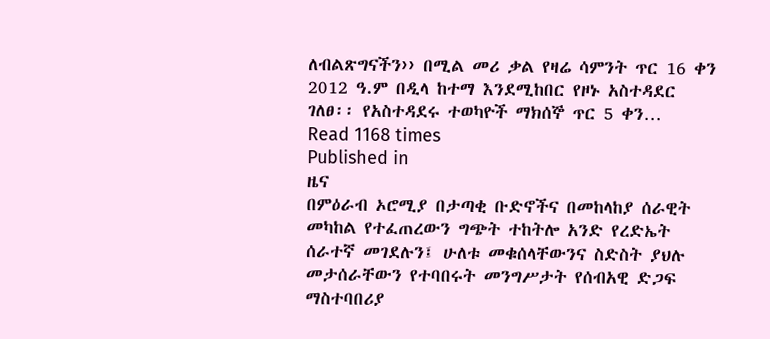ለብልጽግናችን›› በሚል መሪ ቃል የዛሬ ሳምንት ጥር 16 ቀን 2012 ዓ.ም በዲላ ከተማ እንደሚከበር የዞኑ አስተዳደር ገለፀ፡፡ የአስተዳደሩ ተወካዮች ማክሰኞ ጥር 5 ቀን…
Read 1168 times
Published in
ዜና
በምዕራብ ኦሮሚያ በታጣቂ ቡድኖችና በመከላከያ ሰራዊት መካከል የተፈጠረውን ግጭት ተከትሎ አንድ የረድኤት ሰራተኛ መገደሉን፤ ሁለቱ መቁሰላቸውንና ስድስት ያህሉ መታሰራቸውን የተባበሩት መንግሥታት የሰብአዊ ድጋፍ ማስተባበሪያ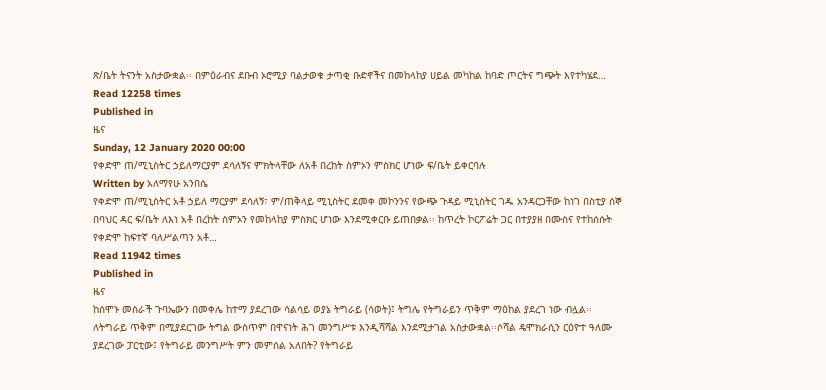ጽ/ቤት ትናንት አስታውቋል፡፡ በምዕራብና ደቡብ ኦሮሚያ ባልታወቁ ታጣቂ ቡድኖችና በመከላከያ ሀይል መካከል ከባድ ጦርትና ግጭት እየተካሄደ…
Read 12258 times
Published in
ዜና
Sunday, 12 January 2020 00:00
የቀድሞ ጠ/ሚኒስትር ኃይለማርያም ደሳለኝና ምክትላቸው ለአቶ በረከት ስምኦን ምስክር ሆነው ፍ/ቤት ይቀርባሉ
Written by አለማየሁ አንበሴ
የቀድሞ ጠ/ሚኒስትር አቶ ኃይለ ማርያም ደሳለኝ፣ ም/ጠቅላይ ሚኒስትር ደመቀ መኮንንና የውጭ ጉዳይ ሚኒስትር ገዱ አንዳርጋቸው ከነገ በስቲያ ሰኞ በባህር ዳር ፍ/ቤት ለእነ አቶ በረከት ስምኦን የመከላከያ ምስክር ሆነው እንደሚቀርቡ ይጠበቃል፡፡ ከጥረት ኮርፖሬት ጋር በተያያዘ በሙስና የተከሰሱት የቀድሞ ከፍተኛ ባለሥልጣን አቶ…
Read 11942 times
Published in
ዜና
ከሰሞኑ መስራች ጉባኤውን በመቀሌ ከተማ ያደረገው ሳልሳይ ወያኔ ትግራይ (ሳወት)፤ ትግሌ የትግራይን ጥቅም ማዕከል ያደረገ ነው ብሏል፡፡ ለትግራይ ጥቅም በሚያደርገው ትግል ውስጥም በዋናነት ሕገ መንግሥቱ እንዲሻሻል እንደሚታገል አስታውቋል፡፡ሶሻል ዴሞክራሲን ርዕዮተ ዓለሙ ያደረገው ፓርቲው፤ የትግራይ መንግሥት ምን መምሰል አለበት? የትግራይ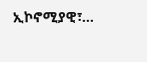ኢኮኖሚያዊ፣…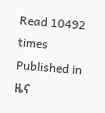Read 10492 times
Published in
ዜና